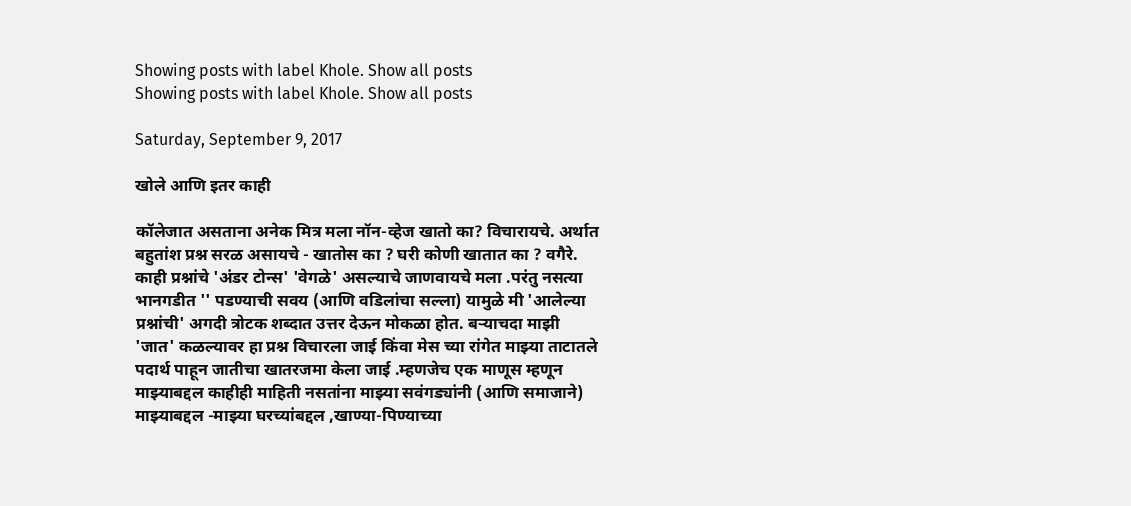Showing posts with label Khole. Show all posts
Showing posts with label Khole. Show all posts

Saturday, September 9, 2017

खोले आणि इतर काही

कॉलेजात असताना अनेक मित्र मला नॉन-व्हेज खातो का? विचारायचे. अर्थात बहुतांश प्रश्न सरळ असायचे - खातोस का ? घरी कोणी खातात का ? वगैरे. काही प्रश्नांचे 'अंडर टोन्स' 'वेगळे' असल्याचे जाणवायचे मला .परंतु नसत्या भानगडीत '' पडण्याची सवय (आणि वडिलांचा सल्ला) यामुळे मी 'आलेल्या प्रश्नांची' अगदी त्रोटक शब्दात उत्तर देऊन मोकळा होत. बऱ्याचदा माझी 'जात' कळल्यावर हा प्रश्न विचारला जाई किंवा मेस च्या रांगेत माझ्या ताटातले पदार्थ पाहून जातीचा खातरजमा केला जाई .म्हणजेच एक माणूस म्हणून माझ्याबद्दल काहीही माहिती नसतांना माझ्या सवंगड्यांनी (आणि समाजाने) माझ्याबद्दल -माझ्या घरच्यांबद्दल ,खाण्या-पिण्याच्या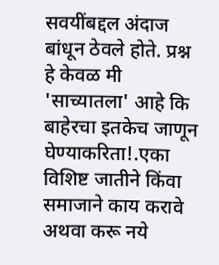सवयींबद्दल अंदाज बांधून ठेवले होते. प्रश्न हे केवळ मी 'साच्यातला' आहे कि बाहेरचा इतकेच जाणून घेण्याकरिता!.एका विशिष्ट जातीने किंवा समाजाने काय करावे अथवा करू नये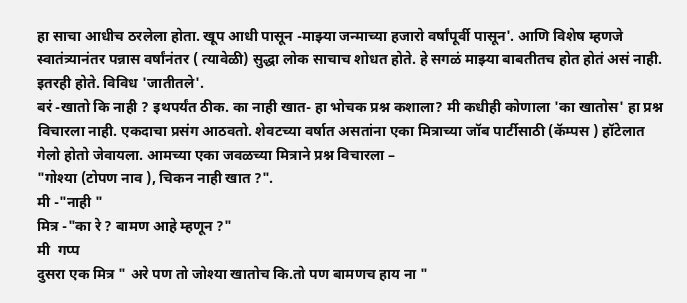हा साचा आधीच ठरलेला होता. खूप आधी पासून -माझ्या जन्माच्या हजारो वर्षांपूर्वी पासून'. आणि विशेष म्हणजे स्वातंत्र्यानंतर पन्नास वर्षांनंतर ( त्यावेळी) सुद्धा लोक साचाच शोधत होते. हे सगळं माझ्या बाबतीतच होत होतं असं नाही. इतरही होते. विविध 'जातीतले'.
बरं -खातो कि नाही ? इथपर्यंत ठीक. का नाही खात- हा भोचक प्रश्न कशाला? मी कधीही कोणाला 'का खातोस' हा प्रश्न विचारला नाही. एकदाचा प्रसंग आठवतो. शेवटच्या वर्षात असतांना एका मित्राच्या जॉब पार्टीसाठी (कॅम्पस ) हॉटेलात गेलो होतो जेवायला. आमच्या एका जवळच्या मित्राने प्रश्न विचारला –
"गोश्या (टोपण नाव ), चिकन नाही खात ?".
मी -"नाही "
मित्र -"का रे ? बामण आहे म्हणून ?"
मी  गप्प
दुसरा एक मित्र " अरे पण तो जोश्या खातोच कि.तो पण बामणच हाय ना "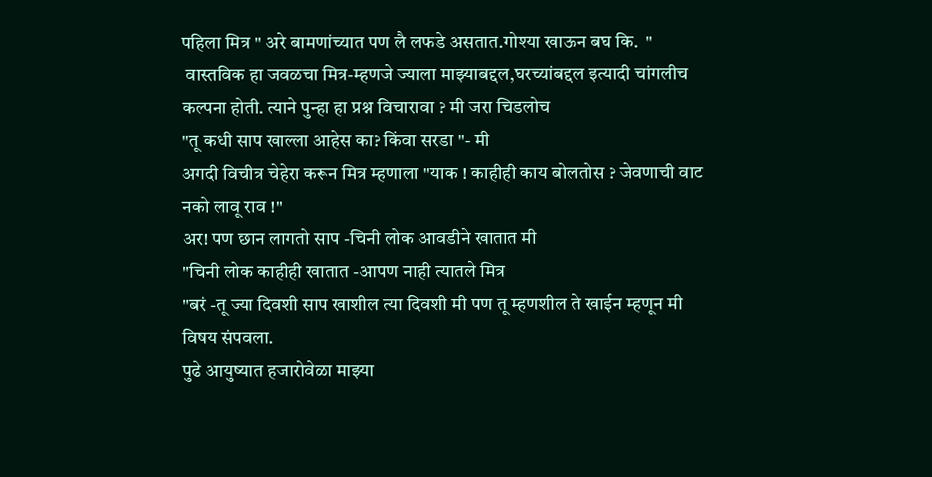पहिला मित्र " अरे बामणांच्यात पण लै लफडे असतात.गोश्या खाऊन बघ कि.  "
 वास्तविक हा जवळचा मित्र-म्हणजे ज्याला माझ्याबद्दल,घरच्यांबद्दल इत्यादी चांगलीच कल्पना होती. त्याने पुन्हा हा प्रश्न विचारावा ? मी जरा चिडलोच
"तू कधी साप खाल्ला आहेस का? किंवा सरडा "- मी
अगदी विचीत्र चेहेरा करून मित्र म्हणाला "याक ! काहीही काय बोलतोस ? जेवणाची वाट नको लावू राव !"
अर! पण छान लागतो साप -चिनी लोक आवडीने खातात मी
"चिनी लोक काहीही खातात -आपण नाही त्यातले मित्र
"बरं -तू ज्या दिवशी साप खाशील त्या दिवशी मी पण तू म्हणशील ते खाईन म्हणून मी विषय संपवला.
पुढे आयुष्यात हजारोवेळा माझ्या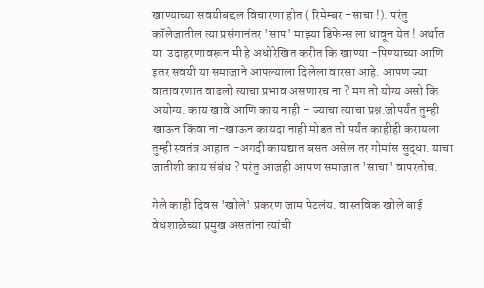खाण्याच्या सवयीबद्दल विचारणा होत ( रिमेम्बर -साचा !). परंतु कॉलेजातील त्या प्रसंगानंतर 'साप' माझ्या डिफेन्स ला धावून येत ! अर्थात या  उदाहरणावरून मी हे अधोरेखित करीत कि खाण्या -पिण्याच्या आणि इतर सवयी या समाजाने आपल्याला दिलेला वारसा आहे. आपण ज्या वातावरणात वाढलो त्याचा प्रभाव असणारच ना ? मग तो योग्य असो कि अयोग्य. काय खावे आणि काय नाही - ज्याचा त्याचा प्रश्न.जोपर्यंत तुम्ही खाऊन किंवा ना-खाऊन कायदा नाही मोडत तो पर्यंत काहीही करायला तुम्ही स्वतंत्र आहात -अगदी कायद्यात बसत असेल तर गोमांस सुद्धा. याचा जातीशी काय संबंध ? परंतु आजही आपण समाजात 'साचा' वापरतोच.

गेले काही दिवस 'खोले' प्रकरण जाम पेटलंय. वास्तविक खोले बाई वेधशाळेच्या प्रमुख असतांना त्यांची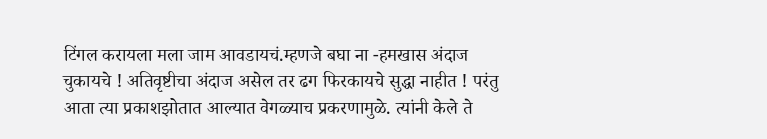टिंगल करायला मला जाम आवडायचं.म्हणजे बघा ना -हमखास अंदाज चुकायचे ! अतिवृष्टीचा अंदाज असेल तर ढग फिरकायचे सुद्धा नाहीत ! परंतु आता त्या प्रकाशझोतात आल्यात वेगळ्याच प्रकरणामुळे. त्यांनी केले ते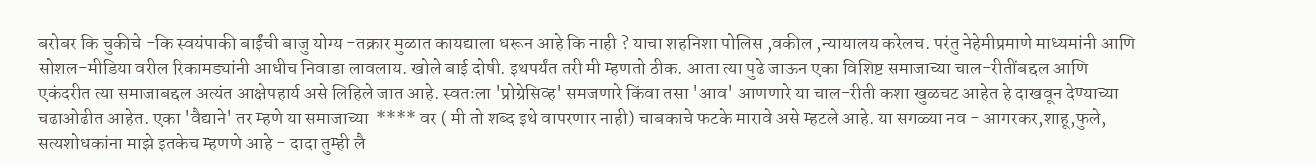बरोबर कि चुकीचे -कि स्वयंपाकी बाईंची बाजु योग्य -तक्रार मुळात कायद्याला धरून आहे कि नाही ? याचा शहनिशा पोलिस ,वकील ,न्यायालय करेलच. परंतु नेहेमीप्रमाणे माध्यमांनी आणि सोशल-मीडिया वरील रिकामड्यांनी आधीच निवाडा लावलाय. खोले बाई दोषी. इथपर्यंत तरी मी म्हणतो ठीक. आता त्या पुढे जाऊन एका विशिष्ट समाजाच्या चाल-रीतींबद्दल आणि एकंदरीत त्या समाजाबद्दल अत्यंत आक्षेपहार्य असे लिहिले जात आहे. स्वतःला 'प्रोग्रेसिव्ह' समजणारे किंवा तसा 'आव' आणणारे या चाल-रीती कशा खुळचट आहेत हे दाखवून देण्याच्या चढाओढीत आहेत. एका 'वैद्याने' तर म्हणे या समाजाच्या  **** वर ( मी तो शब्द इथे वापरणार नाही) चाबकाचे फटके मारावे असे म्हटले आहे. या सगळ्या नव - आगरकर,शाहू,फुले, सत्यशोधकांना माझे इतकेच म्हणणे आहे - दादा तुम्ही लै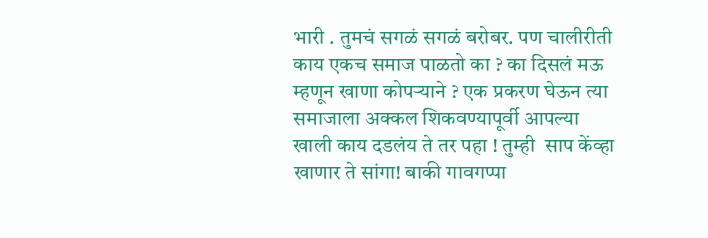भारी . तुमचं सगळं सगळं बरोबर. पण चालीरीती काय एकच समाज पाळतो का ? का दिसलं मऊ म्हणून खाणा कोपऱ्याने ? एक प्रकरण घेऊन त्या समाजाला अक्कल शिकवण्यापूर्वी आपल्या खाली काय दडलंय ते तर पहा ! तुम्ही  साप केंव्हा खाणार ते सांगा! बाकी गावगप्पा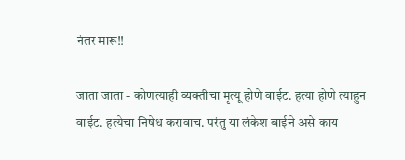नंतर मारू!!

जाता जाता - कोणत्याही व्यक्तीचा मृत्यू होणे वाईट. हत्या होणे त्याहुन वाईट. हत्येचा निषेध करावाच. परंतु या लंकेश बाईने असे काय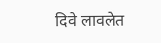दिवे लावलेत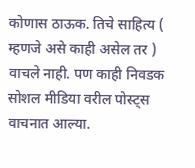कोणास ठाऊक. तिचे साहित्य ( म्हणजे असे काही असेल तर ) वाचले नाही. पण काही निवडक सोशल मीडिया वरील पोस्ट्स वाचनात आल्या.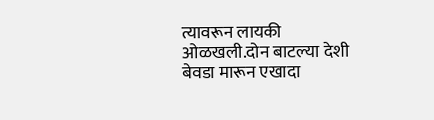त्यावरून लायकी ओळखली.दोन बाटल्या देशी बेवडा मारून एखादा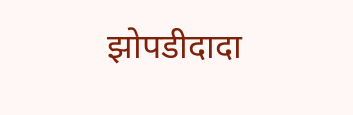झोपडीदादा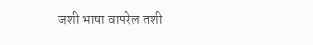जशी भाषा वापरेल तशी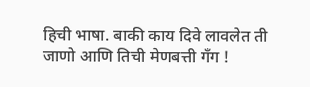हिची भाषा. बाकी काय दिवे लावलेत ती जाणो आणि तिची मेणबत्ती गॅंग !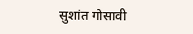सुशांत गोसावी